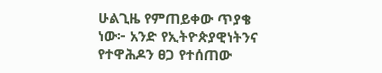ሁልጊዜ የምጠይቀው ጥያቄ ነው፦ አንድ የኢትዮጵያዊነትንና የተዋሕዶን ፀጋ የተሰጠው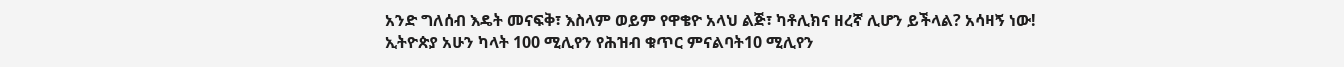አንድ ግለሰብ እዴት መናፍቅ፣ እስላም ወይም የዋቄዮ አላህ ልጅ፣ ካቶሊክና ዘረኛ ሊሆን ይችላል? አሳዛኝ ነው!
ኢትዮጵያ አሁን ካላት 100 ሚሊየን የሕዝብ ቁጥር ምናልባት10 ሚሊየን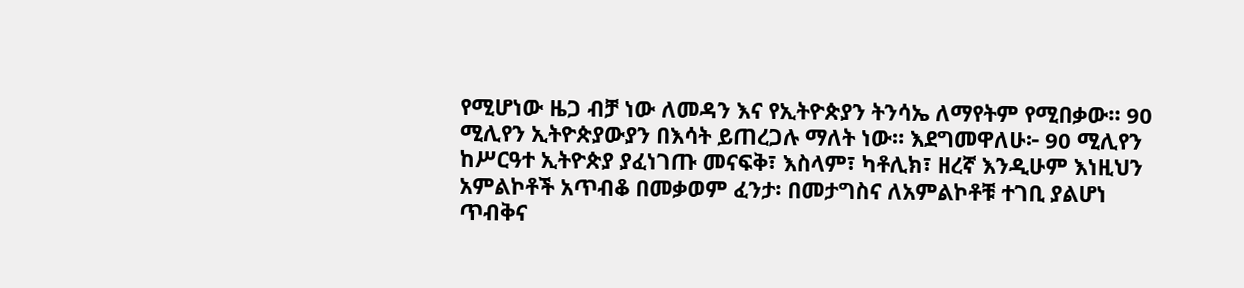የሚሆነው ዜጋ ብቻ ነው ለመዳን እና የኢትዮጵያን ትንሳኤ ለማየትም የሚበቃው። 90 ሚሊየን ኢትዮጵያውያን በእሳት ይጠረጋሉ ማለት ነው። እደግመዋለሁ፦ 90 ሚሊየን ከሥርዓተ ኢትዮጵያ ያፈነገጡ መናፍቅ፣ እስላም፣ ካቶሊክ፣ ዘረኛ እንዲሁም እነዚህን አምልኮቶች አጥብቆ በመቃወም ፈንታ፡ በመታግስና ለአምልኮቶቹ ተገቢ ያልሆነ ጥብቅና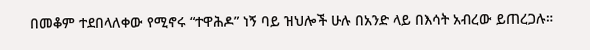በመቆም ተደበላለቀው የሚኖሩ “ተዋሕዶ” ነኝ ባይ ዝህሎች ሁሉ በአንድ ላይ በእሳት አብረው ይጠረጋሉ።